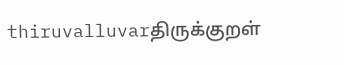thiruvalluvarதிருக்குறள்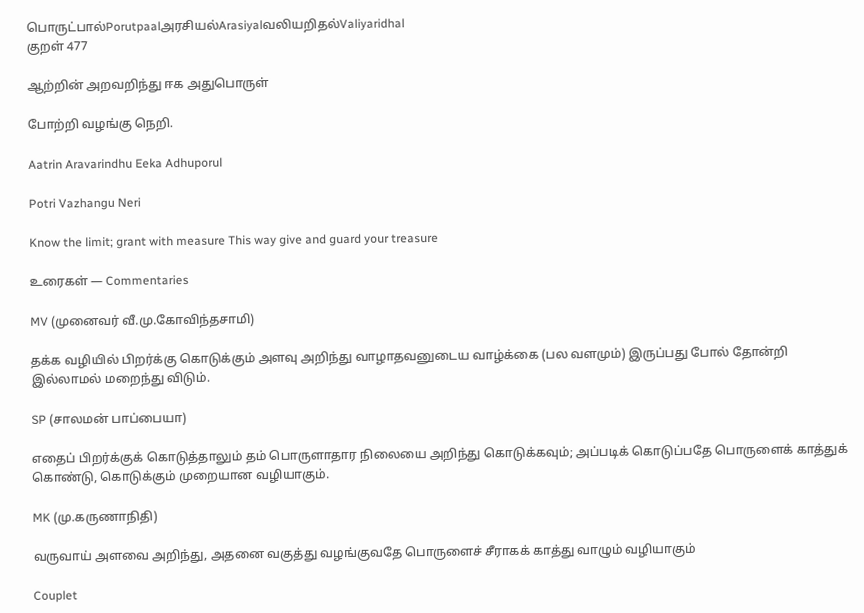பொருட்பால்Porutpaalஅரசியல்Arasiyalவலியறிதல்Valiyaridhal
குறள் 477

ஆற்றின் அறவறிந்து ஈக அதுபொருள்

போற்றி வழங்கு நெறி.

Aatrin Aravarindhu Eeka Adhuporul

Potri Vazhangu Neri

Know the limit; grant with measure This way give and guard your treasure

உரைகள் — Commentaries

MV (முனைவர் வீ.மு.கோவிந்தசாமி)

தக்க வழியில் பிறர்க்கு கொடுக்கும் அளவு அறிந்து வாழாதவனுடைய வாழ்க்கை (பல வளமும்) இருப்பது போல் தோன்றி இல்லாமல் மறைந்து விடும்.

SP (சாலமன் பாப்பையா)

எதைப் பிறர்க்குக் கொடுத்தாலும் தம் பொருளாதார நிலையை அறிந்து கொடுக்கவும்; அப்படிக் கொடுப்பதே பொருளைக் காத்துக் கொண்டு, கொடுக்கும் முறையான வழியாகும்.

MK (மு.கருணாநிதி)

வருவாய் அளவை அறிந்து, அதனை வகுத்து வழங்குவதே பொருளைச் சீராகக் காத்து வாழும் வழியாகும்

Couplet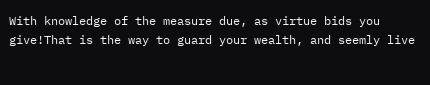With knowledge of the measure due, as virtue bids you give!That is the way to guard your wealth, and seemly live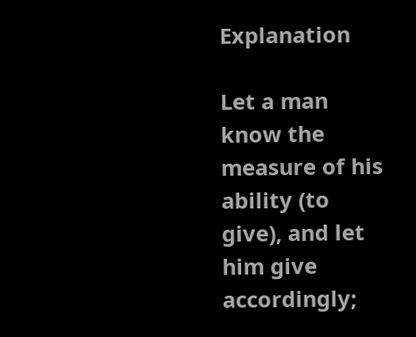Explanation

Let a man know the measure of his ability (to give), and let him give accordingly;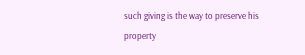such giving is the way to preserve his property